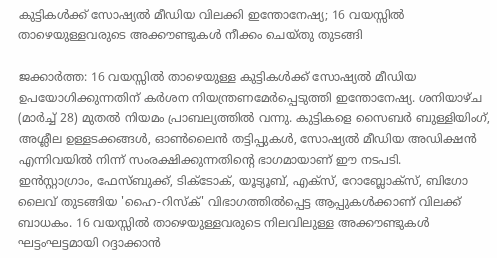കുട്ടികൾക്ക് സോഷ്യൽ മീഡിയ വിലക്കി ഇന്തോനേഷ്യ; 16 വയസ്സിൽ താഴെയുള്ളവരുടെ അക്കൗണ്ടുകൾ നീക്കം ചെയ്തു തുടങ്ങി

ജക്കാർത്ത: 16 വയസ്സിൽ താഴെയുള്ള കുട്ടികൾക്ക് സോഷ്യൽ മീഡിയ ഉപയോഗിക്കുന്നതിന് കർശന നിയന്ത്രണമേർപ്പെടുത്തി ഇന്തോനേഷ്യ. ശനിയാഴ്ച (മാർച്ച് 28) മുതൽ നിയമം പ്രാബല്യത്തിൽ വന്നു. കുട്ടികളെ സൈബർ ബുള്ളിയിംഗ്, അശ്ലീല ഉള്ളടക്കങ്ങൾ, ഓൺലൈൻ തട്ടിപ്പുകൾ, സോഷ്യൽ മീഡിയ അഡിക്ഷൻ എന്നിവയിൽ നിന്ന് സംരക്ഷിക്കുന്നതിന്റെ ഭാഗമായാണ് ഈ നടപടി.
ഇൻസ്റ്റാഗ്രാം, ഫേസ്ബുക്ക്, ടിക്ടോക്, യൂട്യൂബ്, എക്സ്, റോബ്ലോക്സ്, ബിഗോ ലൈവ് തുടങ്ങിയ 'ഹൈ-റിസ്ക്' വിഭാഗത്തിൽപ്പെട്ട ആപ്പുകൾക്കാണ് വിലക്ക് ബാധകം. 16 വയസ്സിൽ താഴെയുള്ളവരുടെ നിലവിലുള്ള അക്കൗണ്ടുകൾ ഘട്ടംഘട്ടമായി റദ്ദാക്കാൻ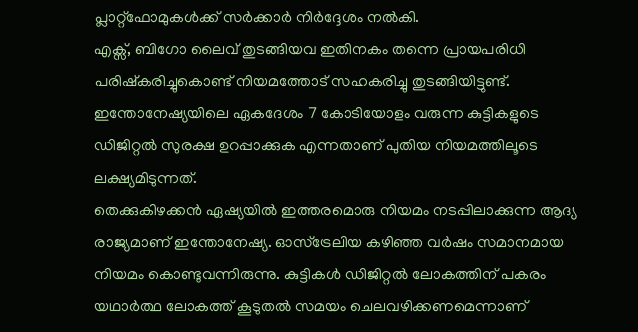പ്ലാറ്റ്ഫോമുകൾക്ക് സർക്കാർ നിർദ്ദേശം നൽകി.
എക്സ്, ബിഗോ ലൈവ് തുടങ്ങിയവ ഇതിനകം തന്നെ പ്രായപരിധി പരിഷ്കരിച്ചുകൊണ്ട് നിയമത്തോട് സഹകരിച്ചു തുടങ്ങിയിട്ടുണ്ട്. ഇന്തോനേഷ്യയിലെ ഏകദേശം 7 കോടിയോളം വരുന്ന കുട്ടികളുടെ ഡിജിറ്റൽ സുരക്ഷ ഉറപ്പാക്കുക എന്നതാണ് പുതിയ നിയമത്തിലൂടെ ലക്ഷ്യമിടുന്നത്.
തെക്കുകിഴക്കൻ ഏഷ്യയിൽ ഇത്തരമൊരു നിയമം നടപ്പിലാക്കുന്ന ആദ്യ രാജ്യമാണ് ഇന്തോനേഷ്യ. ഓസ്ട്രേലിയ കഴിഞ്ഞ വർഷം സമാനമായ നിയമം കൊണ്ടുവന്നിരുന്നു. കുട്ടികൾ ഡിജിറ്റൽ ലോകത്തിന് പകരം യഥാർത്ഥ ലോകത്ത് കൂടുതൽ സമയം ചെലവഴിക്കണമെന്നാണ്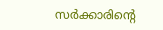സർക്കാരിന്റെ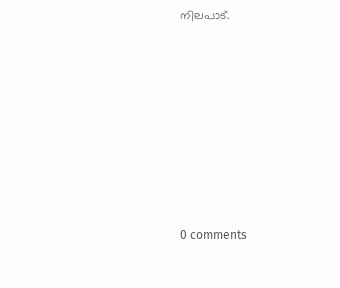നിലപാട്.










0 comments